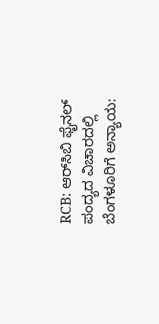RCB: ಆರ್‌ಸಿಬಿ ಫೈನಲ್ ಪಂದ್ಯದ ವಿಚಾರದಲ್ಲಿ ಬೆಂಗಳೂರಿಗೆ ಅನ್ಯಾಯ: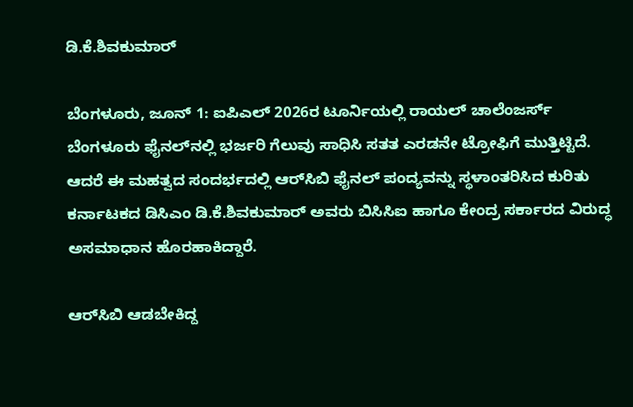ಡಿ.ಕೆ.ಶಿವಕುಮಾರ್

ಬೆಂಗಳೂರು, ಜೂನ್‌ 1: ಐಪಿಎಲ್ 2026ರ ಟೂರ್ನಿಯಲ್ಲಿ ರಾಯಲ್ ಚಾಲೆಂಜರ್ಸ್ ಬೆಂಗಳೂರು ಫೈನಲ್‌ನಲ್ಲಿ ಭರ್ಜರಿ ಗೆಲುವು ಸಾಧಿಸಿ ಸತತ ಎರಡನೇ ಟ್ರೋಫಿಗೆ ಮುತ್ತಿಟ್ಟಿದೆ. ಆದರೆ ಈ ಮಹತ್ವದ ಸಂದರ್ಭದಲ್ಲಿ ಆರ್‌ಸಿಬಿ ಫೈನಲ್‌ ಪಂದ್ಯವನ್ನು ಸ್ಥಳಾಂತರಿಸಿದ ಕುರಿತು ಕರ್ನಾಟಕದ ಡಿಸಿಎಂ ಡಿ.ಕೆ.ಶಿವಕುಮಾರ್ ಅವರು ಬಿಸಿಸಿಐ ಹಾಗೂ ಕೇಂದ್ರ ಸರ್ಕಾರದ ವಿರುದ್ಧ ಅಸಮಾಧಾನ ಹೊರಹಾಕಿದ್ದಾರೆ.

ಆರ್‌ಸಿಬಿ ಆಡಬೇಕಿದ್ದ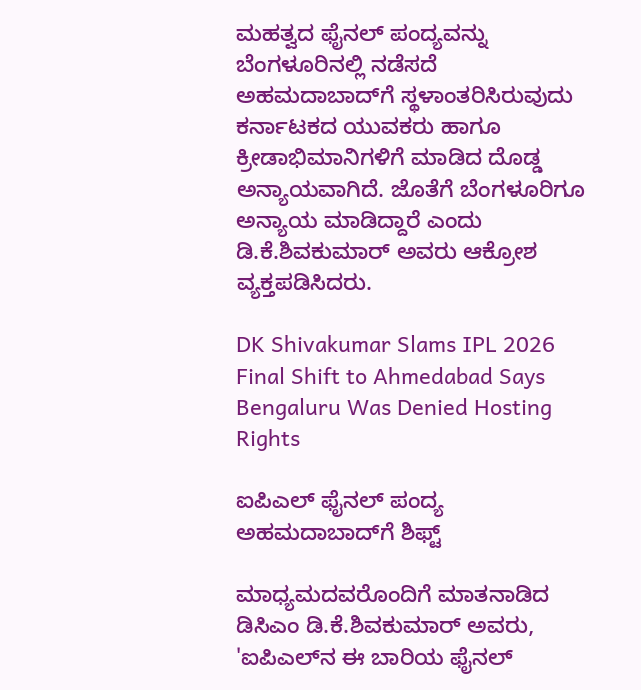ಮಹತ್ವದ ಫೈನಲ್ ಪಂದ್ಯವನ್ನು ಬೆಂಗಳೂರಿನಲ್ಲಿ ನಡೆಸದೆ ಅಹಮದಾಬಾದ್‌ಗೆ ಸ್ಥಳಾಂತರಿಸಿರುವುದು ಕರ್ನಾಟಕದ ಯುವಕರು ಹಾಗೂ ಕ್ರೀಡಾಭಿಮಾನಿಗಳಿಗೆ ಮಾಡಿದ ದೊಡ್ಡ ಅನ್ಯಾಯವಾಗಿದೆ. ಜೊತೆಗೆ ಬೆಂಗಳೂರಿಗೂ ಅನ್ಯಾಯ ಮಾಡಿದ್ದಾರೆ ಎಂದು ಡಿ.ಕೆ.ಶಿವಕುಮಾರ್ ಅವರು ಆಕ್ರೋಶ ವ್ಯಕ್ತಪಡಿಸಿದರು.

DK Shivakumar Slams IPL 2026 Final Shift to Ahmedabad Says Bengaluru Was Denied Hosting Rights

ಐಪಿಎಲ್‌ ಫೈನಲ್ ಪಂದ್ಯ ಅಹಮದಾಬಾದ್‌ಗೆ ಶಿಫ್ಟ್

ಮಾಧ್ಯಮದವರೊಂದಿಗೆ ಮಾತನಾಡಿದ ಡಿಸಿಎಂ ಡಿ.ಕೆ.ಶಿವಕುಮಾರ್ ಅವರು, 'ಐಪಿಎಲ್‌ನ ಈ ಬಾರಿಯ ಫೈನಲ್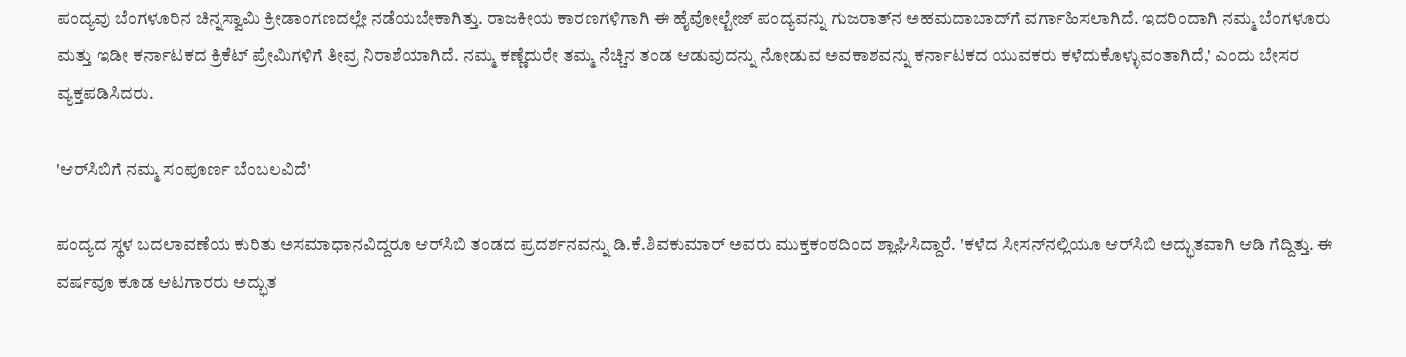ಪಂದ್ಯವು ಬೆಂಗಳೂರಿನ ಚಿನ್ನಸ್ವಾಮಿ ಕ್ರೀಡಾಂಗಣದಲ್ಲೇ ನಡೆಯಬೇಕಾಗಿತ್ತು. ರಾಜಕೀಯ ಕಾರಣಗಳಿಗಾಗಿ ಈ ಹೈವೋಲ್ಟೇಜ್ ಪಂದ್ಯವನ್ನು ಗುಜರಾತ್‌ನ ಅಹಮದಾಬಾದ್‌ಗೆ ವರ್ಗಾಹಿಸಲಾಗಿದೆ. ಇದರಿಂದಾಗಿ ನಮ್ಮ ಬೆಂಗಳೂರು ಮತ್ತು ಇಡೀ ಕರ್ನಾಟಕದ ಕ್ರಿಕೆಟ್ ಪ್ರೇಮಿಗಳಿಗೆ ತೀವ್ರ ನಿರಾಶೆಯಾಗಿದೆ. ನಮ್ಮ ಕಣ್ಣೆದುರೇ ತಮ್ಮ ನೆಚ್ಚಿನ ತಂಡ ಆಡುವುದನ್ನು ನೋಡುವ ಅವಕಾಶವನ್ನು ಕರ್ನಾಟಕದ ಯುವಕರು ಕಳೆದುಕೊಳ್ಳುವಂತಾಗಿದೆ,' ಎಂದು ಬೇಸರ ವ್ಯಕ್ತಪಡಿಸಿದರು.

'ಆರ್‌ಸಿಬಿಗೆ ನಮ್ಮ ಸಂಪೂರ್ಣ ಬೆಂಬಲವಿದೆ'

ಪಂದ್ಯದ ಸ್ಥಳ ಬದಲಾವಣೆಯ ಕುರಿತು ಅಸಮಾಧಾನವಿದ್ದರೂ ಆರ್‌ಸಿಬಿ ತಂಡದ ಪ್ರದರ್ಶನವನ್ನು ಡಿ.ಕೆ.ಶಿವಕುಮಾರ್ ಅವರು ಮುಕ್ತಕಂಠದಿಂದ ಶ್ಲಾಘಿಸಿದ್ದಾರೆ. 'ಕಳೆದ ಸೀಸನ್‌ನಲ್ಲಿಯೂ ಆರ್‌ಸಿಬಿ ಅದ್ಭುತವಾಗಿ ಆಡಿ ಗೆದ್ದಿತ್ತು. ಈ ವರ್ಷವೂ ಕೂಡ ಆಟಗಾರರು ಅದ್ಭುತ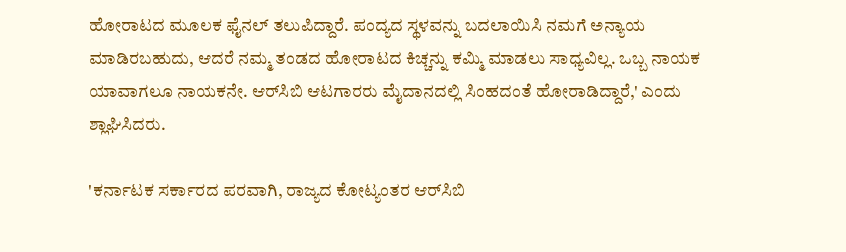ಹೋರಾಟದ ಮೂಲಕ ಫೈನಲ್ ತಲುಪಿದ್ದಾರೆ. ಪಂದ್ಯದ ಸ್ಥಳವನ್ನು ಬದಲಾಯಿಸಿ ನಮಗೆ ಅನ್ಯಾಯ ಮಾಡಿರಬಹುದು, ಆದರೆ ನಮ್ಮ ತಂಡದ ಹೋರಾಟದ ಕಿಚ್ಚನ್ನು ಕಮ್ಮಿ ಮಾಡಲು ಸಾಧ್ಯವಿಲ್ಲ. ಒಬ್ಬ ನಾಯಕ ಯಾವಾಗಲೂ ನಾಯಕನೇ. ಆರ್‌ಸಿಬಿ ಆಟಗಾರರು ಮೈದಾನದಲ್ಲಿ ಸಿಂಹದಂತೆ ಹೋರಾಡಿದ್ದಾರೆ,' ಎಂದು ಶ್ಲಾಘಿಸಿದರು.

'ಕರ್ನಾಟಕ ಸರ್ಕಾರದ ಪರವಾಗಿ, ರಾಜ್ಯದ ಕೋಟ್ಯಂತರ ಆರ್‌ಸಿಬಿ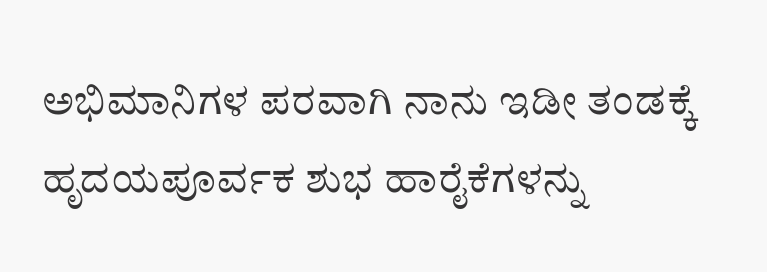ಅಭಿಮಾನಿಗಳ ಪರವಾಗಿ ನಾನು ಇಡೀ ತಂಡಕ್ಕೆ ಹೃದಯಪೂರ್ವಕ ಶುಭ ಹಾರೈಕೆಗಳನ್ನು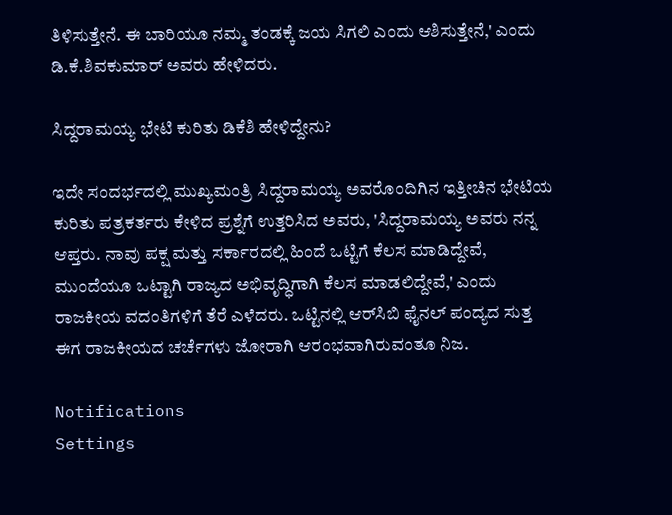ತಿಳಿಸುತ್ತೇನೆ. ಈ ಬಾರಿಯೂ ನಮ್ಮ ತಂಡಕ್ಕೆ ಜಯ ಸಿಗಲಿ ಎಂದು ಆಶಿಸುತ್ತೇನೆ,' ಎಂದು ಡಿ.ಕೆ.ಶಿವಕುಮಾರ್ ಅವರು ಹೇಳಿದರು.

ಸಿದ್ದರಾಮಯ್ಯ ಭೇಟಿ ಕುರಿತು ಡಿಕೆಶಿ ಹೇಳಿದ್ದೇನು?

ಇದೇ ಸಂದರ್ಭದಲ್ಲಿ ಮುಖ್ಯಮಂತ್ರಿ ಸಿದ್ದರಾಮಯ್ಯ ಅವರೊಂದಿಗಿನ ಇತ್ತೀಚಿನ ಭೇಟಿಯ ಕುರಿತು ಪತ್ರಕರ್ತರು ಕೇಳಿದ ಪ್ರಶ್ನೆಗೆ ಉತ್ತರಿಸಿದ ಅವರು, 'ಸಿದ್ದರಾಮಯ್ಯ ಅವರು ನನ್ನ ಆಪ್ತರು. ನಾವು ಪಕ್ಷ ಮತ್ತು ಸರ್ಕಾರದಲ್ಲಿ ಹಿಂದೆ ಒಟ್ಟಿಗೆ ಕೆಲಸ ಮಾಡಿದ್ದೇವೆ, ಮುಂದೆಯೂ ಒಟ್ಟಾಗಿ ರಾಜ್ಯದ ಅಭಿವೃದ್ಧಿಗಾಗಿ ಕೆಲಸ ಮಾಡಲಿದ್ದೇವೆ,' ಎಂದು ರಾಜಕೀಯ ವದಂತಿಗಳಿಗೆ ತೆರೆ ಎಳೆದರು. ಒಟ್ಟಿನಲ್ಲಿ ಆರ್‌ಸಿಬಿ ಫೈನಲ್ ಪಂದ್ಯದ ಸುತ್ತ ಈಗ ರಾಜಕೀಯದ ಚರ್ಚೆಗಳು ಜೋರಾಗಿ ಆರಂಭವಾಗಿರುವಂತೂ ನಿಜ.

Notifications
Settings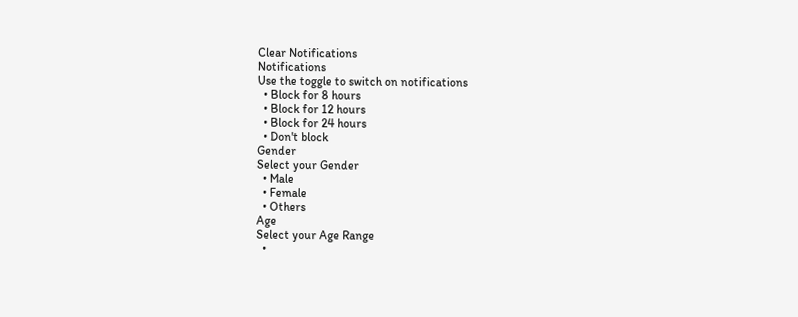Clear Notifications
Notifications
Use the toggle to switch on notifications
  • Block for 8 hours
  • Block for 12 hours
  • Block for 24 hours
  • Don't block
Gender
Select your Gender
  • Male
  • Female
  • Others
Age
Select your Age Range
  •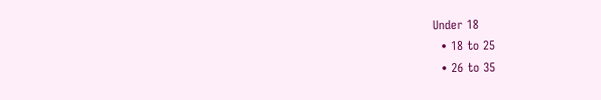Under 18
  • 18 to 25
  • 26 to 35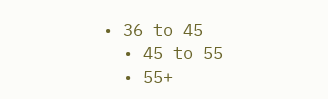• 36 to 45
  • 45 to 55
  • 55+